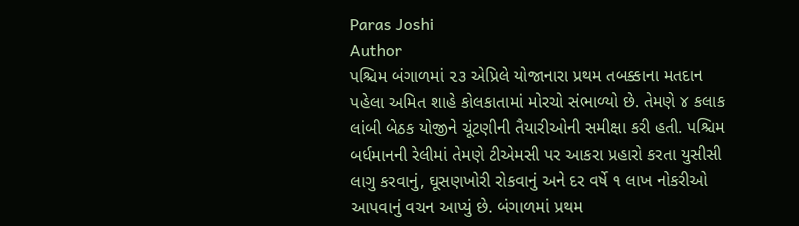Paras Joshi
Author
પશ્ચિમ બંગાળમાં ૨૩ એપ્રિલે યોજાનારા પ્રથમ તબક્કાના મતદાન પહેલા અમિત શાહે કોલકાતામાં મોરચો સંભાળ્યો છે. તેમણે ૪ કલાક લાંબી બેઠક યોજીને ચૂંટણીની તૈયારીઓની સમીક્ષા કરી હતી. પશ્ચિમ બર્ધમાનની રેલીમાં તેમણે ટીએમસી પર આકરા પ્રહારો કરતા યુસીસી લાગુ કરવાનું, ઘૂસણખોરી રોકવાનું અને દર વર્ષે ૧ લાખ નોકરીઓ આપવાનું વચન આપ્યું છે. બંગાળમાં પ્રથમ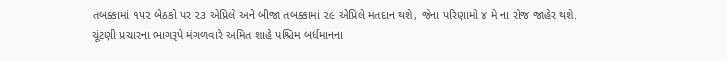તબક્કામાં ૧૫૨ બેઠકો પર ૨૩ એપ્રિલે અને બીજા તબક્કામાં ૨૯ એપ્રિલે મતદાન થશે, જેના પરિણામો ૪ મે ના રોજ જાહેર થશે.
ચૂંટણી પ્રચારના ભાગરૂપે મંગળવારે અમિત શાહે પશ્ચિમ બર્ધમાનના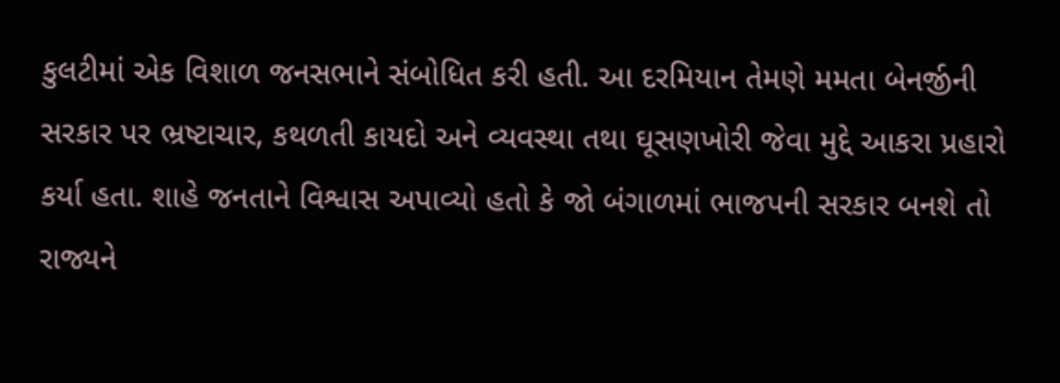કુલટીમાં એક વિશાળ જનસભાને સંબોધિત કરી હતી. આ દરમિયાન તેમણે મમતા બેનર્જીની સરકાર પર ભ્રષ્ટાચાર, કથળતી કાયદો અને વ્યવસ્થા તથા ઘૂસણખોરી જેવા મુદ્દે આકરા પ્રહારો કર્યા હતા. શાહે જનતાને વિશ્વાસ અપાવ્યો હતો કે જો બંગાળમાં ભાજપની સરકાર બનશે તો રાજ્યને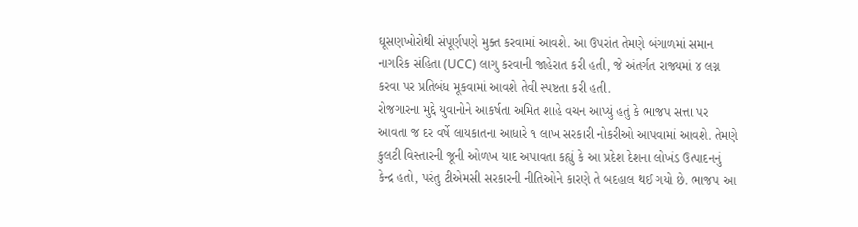ઘૂસણખોરોથી સંપૂર્ણપણે મુક્ત કરવામાં આવશે. આ ઉપરાંત તેમણે બંગાળમાં સમાન નાગરિક સંહિતા (UCC) લાગુ કરવાની જાહેરાત કરી હતી, જે અંતર્ગત રાજ્યમાં ૪ લગ્ન કરવા પર પ્રતિબંધ મૂકવામાં આવશે તેવી સ્પષ્ટતા કરી હતી.
રોજગારના મુદ્દે યુવાનોને આકર્ષતા અમિત શાહે વચન આપ્યું હતું કે ભાજપ સત્તા પર આવતા જ દર વર્ષે લાયકાતના આધારે ૧ લાખ સરકારી નોકરીઓ આપવામાં આવશે. તેમણે કુલટી વિસ્તારની જૂની ઓળખ યાદ અપાવતા કહ્યું કે આ પ્રદેશ દેશના લોખંડ ઉત્પાદનનું કેન્દ્ર હતો, પરંતુ ટીએમસી સરકારની નીતિઓને કારણે તે બદહાલ થઈ ગયો છે. ભાજપ આ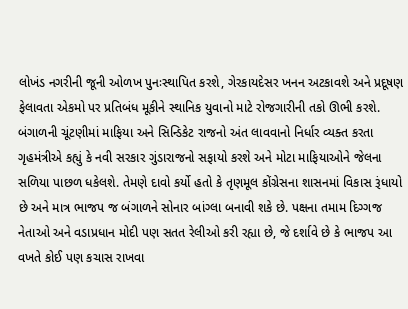લોખંડ નગરીની જૂની ઓળખ પુનઃસ્થાપિત કરશે, ગેરકાયદેસર ખનન અટકાવશે અને પ્રદૂષણ ફેલાવતા એકમો પર પ્રતિબંધ મૂકીને સ્થાનિક યુવાનો માટે રોજગારીની તકો ઊભી કરશે.
બંગાળની ચૂંટણીમાં માફિયા અને સિન્ડિકેટ રાજનો અંત લાવવાનો નિર્ધાર વ્યક્ત કરતા ગૃહમંત્રીએ કહ્યું કે નવી સરકાર ગુંડારાજનો સફાયો કરશે અને મોટા માફિયાઓને જેલના સળિયા પાછળ ધકેલશે. તેમણે દાવો કર્યો હતો કે તૃણમૂલ કોંગ્રેસના શાસનમાં વિકાસ રૂંધાયો છે અને માત્ર ભાજપ જ બંગાળને સોનાર બાંગ્લા બનાવી શકે છે. પક્ષના તમામ દિગ્ગજ નેતાઓ અને વડાપ્રધાન મોદી પણ સતત રેલીઓ કરી રહ્યા છે, જે દર્શાવે છે કે ભાજપ આ વખતે કોઈ પણ કચાસ રાખવા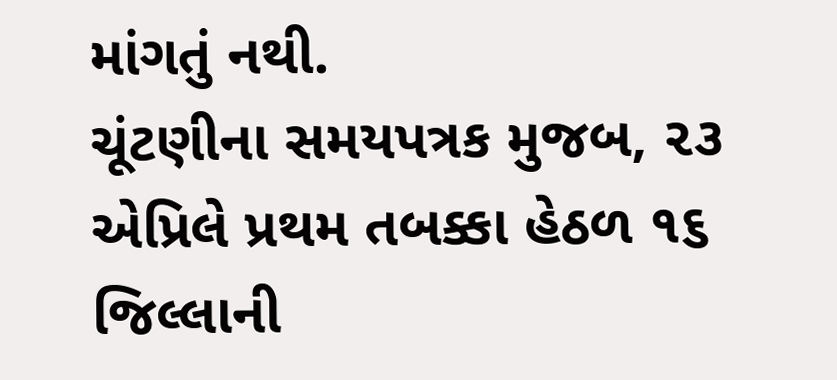માંગતું નથી.
ચૂંટણીના સમયપત્રક મુજબ, ૨૩ એપ્રિલે પ્રથમ તબક્કા હેઠળ ૧૬ જિલ્લાની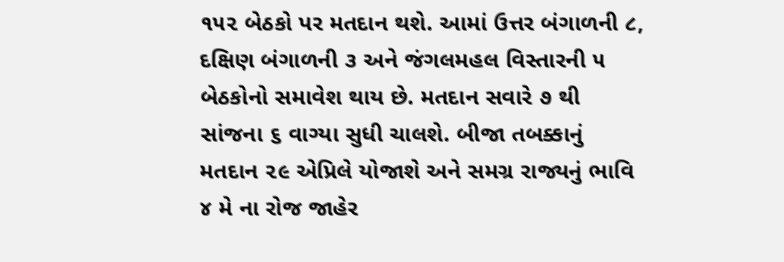૧૫૨ બેઠકો પર મતદાન થશે. આમાં ઉત્તર બંગાળની ૮, દક્ષિણ બંગાળની ૩ અને જંગલમહલ વિસ્તારની ૫ બેઠકોનો સમાવેશ થાય છે. મતદાન સવારે ૭ થી સાંજના ૬ વાગ્યા સુધી ચાલશે. બીજા તબક્કાનું મતદાન ૨૯ એપ્રિલે યોજાશે અને સમગ્ર રાજ્યનું ભાવિ ૪ મે ના રોજ જાહેર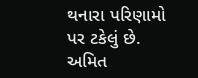થનારા પરિણામો પર ટકેલું છે. અમિત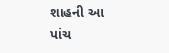શાહની આ પાંચ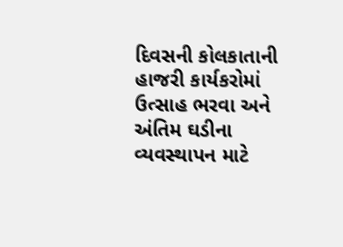દિવસની કોલકાતાની હાજરી કાર્યકરોમાં ઉત્સાહ ભરવા અને અંતિમ ઘડીના વ્યવસ્થાપન માટે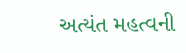અત્યંત મહત્વની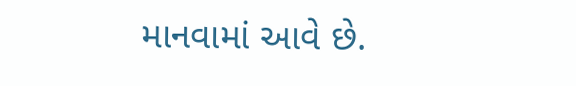માનવામાં આવે છે.